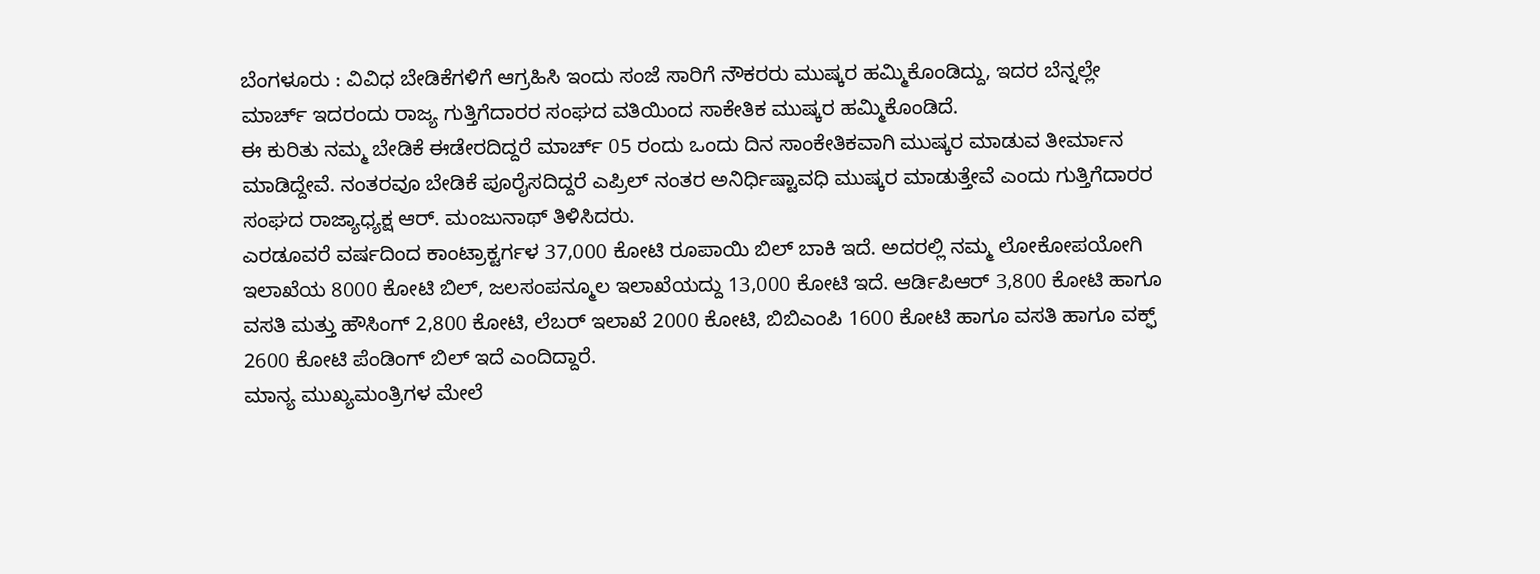ಬೆಂಗಳೂರು : ವಿವಿಧ ಬೇಡಿಕೆಗಳಿಗೆ ಆಗ್ರಹಿಸಿ ಇಂದು ಸಂಜೆ ಸಾರಿಗೆ ನೌಕರರು ಮುಷ್ಕರ ಹಮ್ಮಿಕೊಂಡಿದ್ದು, ಇದರ ಬೆನ್ನಲ್ಲೇ ಮಾರ್ಚ್ ಇದರಂದು ರಾಜ್ಯ ಗುತ್ತಿಗೆದಾರರ ಸಂಘದ ವತಿಯಿಂದ ಸಾಕೇತಿಕ ಮುಷ್ಕರ ಹಮ್ಮಿಕೊಂಡಿದೆ.
ಈ ಕುರಿತು ನಮ್ಮ ಬೇಡಿಕೆ ಈಡೇರದಿದ್ದರೆ ಮಾರ್ಚ್ 05 ರಂದು ಒಂದು ದಿನ ಸಾಂಕೇತಿಕವಾಗಿ ಮುಷ್ಕರ ಮಾಡುವ ತೀರ್ಮಾನ ಮಾಡಿದ್ದೇವೆ. ನಂತರವೂ ಬೇಡಿಕೆ ಪೂರೈಸದಿದ್ದರೆ ಎಪ್ರಿಲ್ ನಂತರ ಅನಿರ್ಧಿಷ್ಟಾವಧಿ ಮುಷ್ಕರ ಮಾಡುತ್ತೇವೆ ಎಂದು ಗುತ್ತಿಗೆದಾರರ ಸಂಘದ ರಾಜ್ಯಾಧ್ಯಕ್ಷ ಆರ್. ಮಂಜುನಾಥ್ ತಿಳಿಸಿದರು.
ಎರಡೂವರೆ ವರ್ಷದಿಂದ ಕಾಂಟ್ರಾಕ್ಟರ್ಗಳ 37,000 ಕೋಟಿ ರೂಪಾಯಿ ಬಿಲ್ ಬಾಕಿ ಇದೆ. ಅದರಲ್ಲಿ ನಮ್ಮ ಲೋಕೋಪಯೋಗಿ ಇಲಾಖೆಯ 8000 ಕೋಟಿ ಬಿಲ್, ಜಲಸಂಪನ್ಮೂಲ ಇಲಾಖೆಯದ್ದು 13,000 ಕೋಟಿ ಇದೆ. ಆರ್ಡಿಪಿಆರ್ 3,800 ಕೋಟಿ ಹಾಗೂ ವಸತಿ ಮತ್ತು ಹೌಸಿಂಗ್ 2,800 ಕೋಟಿ, ಲೆಬರ್ ಇಲಾಖೆ 2000 ಕೋಟಿ, ಬಿಬಿಎಂಪಿ 1600 ಕೋಟಿ ಹಾಗೂ ವಸತಿ ಹಾಗೂ ವಕ್ಫ್ 2600 ಕೋಟಿ ಪೆಂಡಿಂಗ್ ಬಿಲ್ ಇದೆ ಎಂದಿದ್ದಾರೆ.
ಮಾನ್ಯ ಮುಖ್ಯಮಂತ್ರಿಗಳ ಮೇಲೆ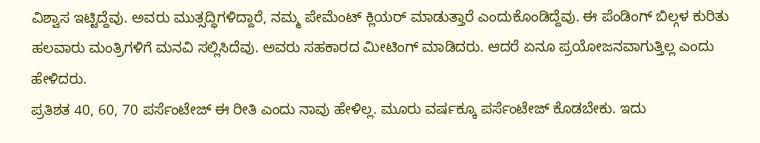ವಿಶ್ವಾಸ ಇಟ್ಟಿದ್ದೆವು. ಅವರು ಮುತ್ಸದ್ಧಿಗಳಿದ್ದಾರೆ, ನಮ್ಮ ಪೇಮೆಂಟ್ ಕ್ಲಿಯರ್ ಮಾಡುತ್ತಾರೆ ಎಂದುಕೊಂಡಿದ್ದೆವು. ಈ ಪೆಂಡಿಂಗ್ ಬಿಲ್ಗಳ ಕುರಿತು ಹಲವಾರು ಮಂತ್ರಿಗಳಿಗೆ ಮನವಿ ಸಲ್ಲಿಸಿದೆವು. ಅವರು ಸಹಕಾರದ ಮೀಟಿಂಗ್ ಮಾಡಿದರು. ಆದರೆ ಏನೂ ಪ್ರಯೋಜನವಾಗುತ್ತಿಲ್ಲ ಎಂದು ಹೇಳಿದರು.
ಪ್ರತಿಶತ 40, 60, 70 ಪರ್ಸೆಂಟೇಜ್ ಈ ರೀತಿ ಎಂದು ನಾವು ಹೇಳಿಲ್ಲ. ಮೂರು ವರ್ಷಕ್ಕೂ ಪರ್ಸೆಂಟೇಜ್ ಕೊಡಬೇಕು. ಇದು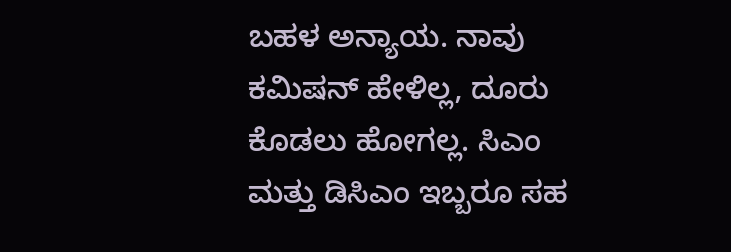ಬಹಳ ಅನ್ಯಾಯ. ನಾವು ಕಮಿಷನ್ ಹೇಳಿಲ್ಲ, ದೂರು ಕೊಡಲು ಹೋಗಲ್ಲ. ಸಿಎಂ ಮತ್ತು ಡಿಸಿಎಂ ಇಬ್ಬರೂ ಸಹ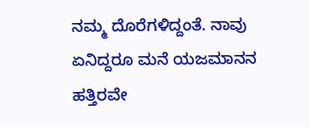ನಮ್ಮ ದೊರೆಗಳಿದ್ದಂತೆ. ನಾವು ಏನಿದ್ದರೂ ಮನೆ ಯಜಮಾನನ ಹತ್ತಿರವೇ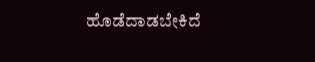ಹೊಡೆದಾಡಬೇಕಿದೆ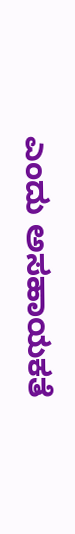ಎಂದು ಅಸಹಾಯಕತೆ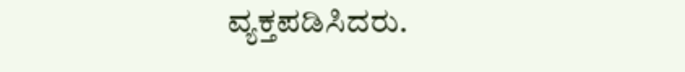ವ್ಯಕ್ತಪಡಿಸಿದರು.